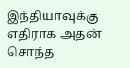இந்தியாவுக்கு எதிராக அதன் சொந்த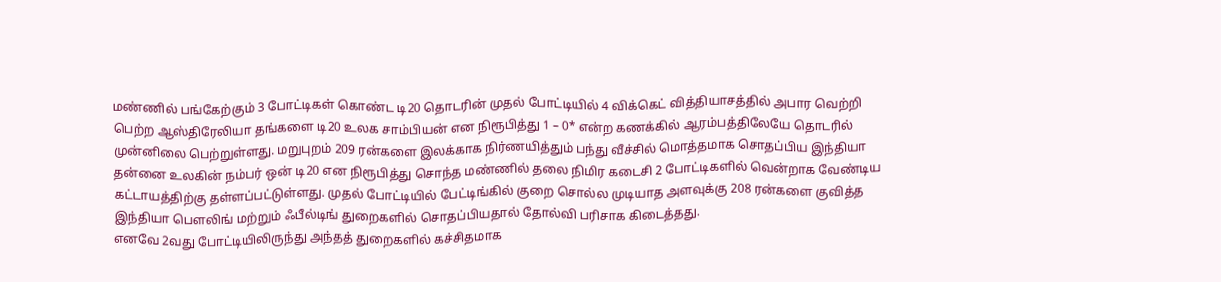மண்ணில் பங்கேற்கும் 3 போட்டிகள் கொண்ட டி20 தொடரின் முதல் போட்டியில் 4 விக்கெட் வித்தியாசத்தில் அபார வெற்றி பெற்ற ஆஸ்திரேலியா தங்களை டி20 உலக சாம்பியன் என நிரூபித்து 1 – 0* என்ற கணக்கில் ஆரம்பத்திலேயே தொடரில் முன்னிலை பெற்றுள்ளது. மறுபுறம் 209 ரன்களை இலக்காக நிர்ணயித்தும் பந்து வீச்சில் மொத்தமாக சொதப்பிய இந்தியா தன்னை உலகின் நம்பர் ஒன் டி20 என நிரூபித்து சொந்த மண்ணில் தலை நிமிர கடைசி 2 போட்டிகளில் வென்றாக வேண்டிய கட்டாயத்திற்கு தள்ளப்பட்டுள்ளது. முதல் போட்டியில் பேட்டிங்கில் குறை சொல்ல முடியாத அளவுக்கு 208 ரன்களை குவித்த இந்தியா பௌலிங் மற்றும் ஃபீல்டிங் துறைகளில் சொதப்பியதால் தோல்வி பரிசாக கிடைத்தது.
எனவே 2வது போட்டியிலிருந்து அந்தத் துறைகளில் கச்சிதமாக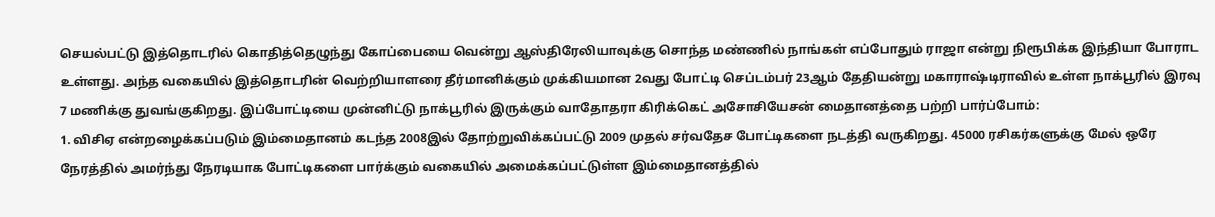செயல்பட்டு இத்தொடரில் கொதித்தெழுந்து கோப்பையை வென்று ஆஸ்திரேலியாவுக்கு சொந்த மண்ணில் நாங்கள் எப்போதும் ராஜா என்று நிரூபிக்க இந்தியா போராட உள்ளது. அந்த வகையில் இத்தொடரின் வெற்றியாளரை தீர்மானிக்கும் முக்கியமான 2வது போட்டி செப்டம்பர் 23ஆம் தேதியன்று மகாராஷ்டிராவில் உள்ள நாக்பூரில் இரவு 7 மணிக்கு துவங்குகிறது. இப்போட்டியை முன்னிட்டு நாக்பூரில் இருக்கும் வாதோதரா கிரிக்கெட் அசோசியேசன் மைதானத்தை பற்றி பார்ப்போம்:
1. விசிஏ என்றழைக்கப்படும் இம்மைதானம் கடந்த 2008இல் தோற்றுவிக்கப்பட்டு 2009 முதல் சர்வதேச போட்டிகளை நடத்தி வருகிறது. 45000 ரசிகர்களுக்கு மேல் ஒரே நேரத்தில் அமர்ந்து நேரடியாக போட்டிகளை பார்க்கும் வகையில் அமைக்கப்பட்டுள்ள இம்மைதானத்தில்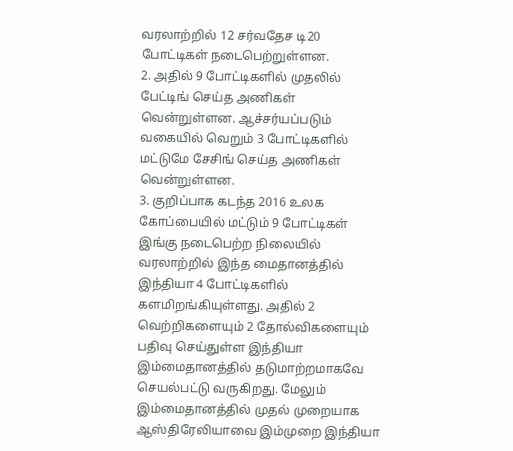வரலாற்றில் 12 சர்வதேச டி20 போட்டிகள் நடைபெற்றுள்ளன.
2. அதில் 9 போட்டிகளில் முதலில் பேட்டிங் செய்த அணிகள் வென்றுள்ளன. ஆச்சர்யப்படும் வகையில் வெறும் 3 போட்டிகளில் மட்டுமே சேசிங் செய்த அணிகள் வென்றுள்ளன.
3. குறிப்பாக கடந்த 2016 உலக கோப்பையில் மட்டும் 9 போட்டிகள் இங்கு நடைபெற்ற நிலையில் வரலாற்றில் இந்த மைதானத்தில் இந்தியா 4 போட்டிகளில் களமிறங்கியுள்ளது. அதில் 2 வெற்றிகளையும் 2 தோல்விகளையும் பதிவு செய்துள்ள இந்தியா இம்மைதானத்தில் தடுமாற்றமாகவே செயல்பட்டு வருகிறது. மேலும் இம்மைதானத்தில் முதல் முறையாக ஆஸ்திரேலியாவை இம்முறை இந்தியா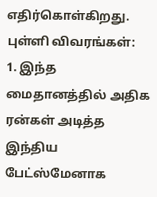எதிர்கொள்கிறது.
புள்ளி விவரங்கள்:
1. இந்த மைதானத்தில் அதிக ரன்கள் அடித்த இந்திய பேட்ஸ்மேனாக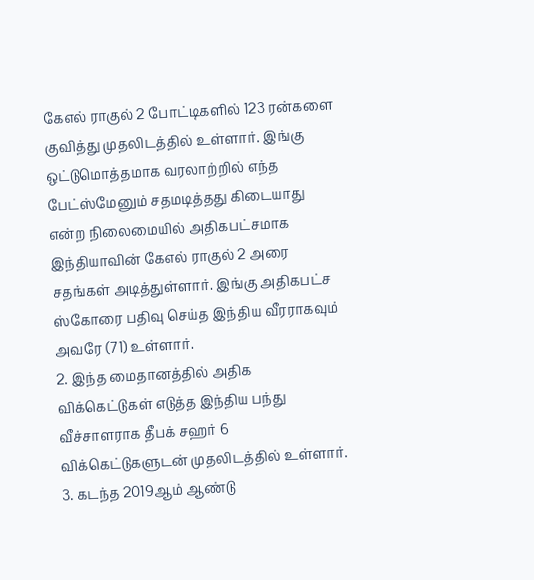கேஎல் ராகுல் 2 போட்டிகளில் 123 ரன்களை குவித்து முதலிடத்தில் உள்ளார். இங்கு ஒட்டுமொத்தமாக வரலாற்றில் எந்த பேட்ஸ்மேனும் சதமடித்தது கிடையாது என்ற நிலைமையில் அதிகபட்சமாக இந்தியாவின் கேஎல் ராகுல் 2 அரை சதங்கள் அடித்துள்ளார். இங்கு அதிகபட்ச ஸ்கோரை பதிவு செய்த இந்திய வீரராகவும் அவரே (71) உள்ளார்.
2. இந்த மைதானத்தில் அதிக விக்கெட்டுகள் எடுத்த இந்திய பந்து வீச்சாளராக தீபக் சஹர் 6 விக்கெட்டுகளுடன் முதலிடத்தில் உள்ளார்.
3. கடந்த 2019ஆம் ஆண்டு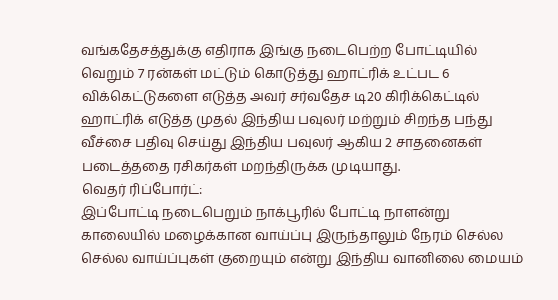வங்கதேசத்துக்கு எதிராக இங்கு நடைபெற்ற போட்டியில் வெறும் 7 ரன்கள் மட்டும் கொடுத்து ஹாட்ரிக் உட்பட 6 விக்கெட்டுகளை எடுத்த அவர் சர்வதேச டி20 கிரிக்கெட்டில் ஹாட்ரிக் எடுத்த முதல் இந்திய பவுலர் மற்றும் சிறந்த பந்து வீச்சை பதிவு செய்து இந்திய பவுலர் ஆகிய 2 சாதனைகள் படைத்ததை ரசிகர்கள் மறந்திருக்க முடியாது.
வெதர் ரிப்போர்ட்:
இப்போட்டி நடைபெறும் நாக்பூரில் போட்டி நாளன்று காலையில் மழைக்கான வாய்ப்பு இருந்தாலும் நேரம் செல்ல செல்ல வாய்ப்புகள் குறையும் என்று இந்திய வானிலை மையம்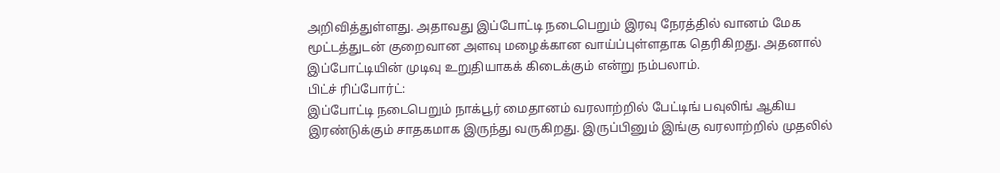அறிவித்துள்ளது. அதாவது இப்போட்டி நடைபெறும் இரவு நேரத்தில் வானம் மேக மூட்டத்துடன் குறைவான அளவு மழைக்கான வாய்ப்புள்ளதாக தெரிகிறது. அதனால் இப்போட்டியின் முடிவு உறுதியாகக் கிடைக்கும் என்று நம்பலாம்.
பிட்ச் ரிப்போர்ட்:
இப்போட்டி நடைபெறும் நாக்பூர் மைதானம் வரலாற்றில் பேட்டிங் பவுலிங் ஆகிய இரண்டுக்கும் சாதகமாக இருந்து வருகிறது. இருப்பினும் இங்கு வரலாற்றில் முதலில்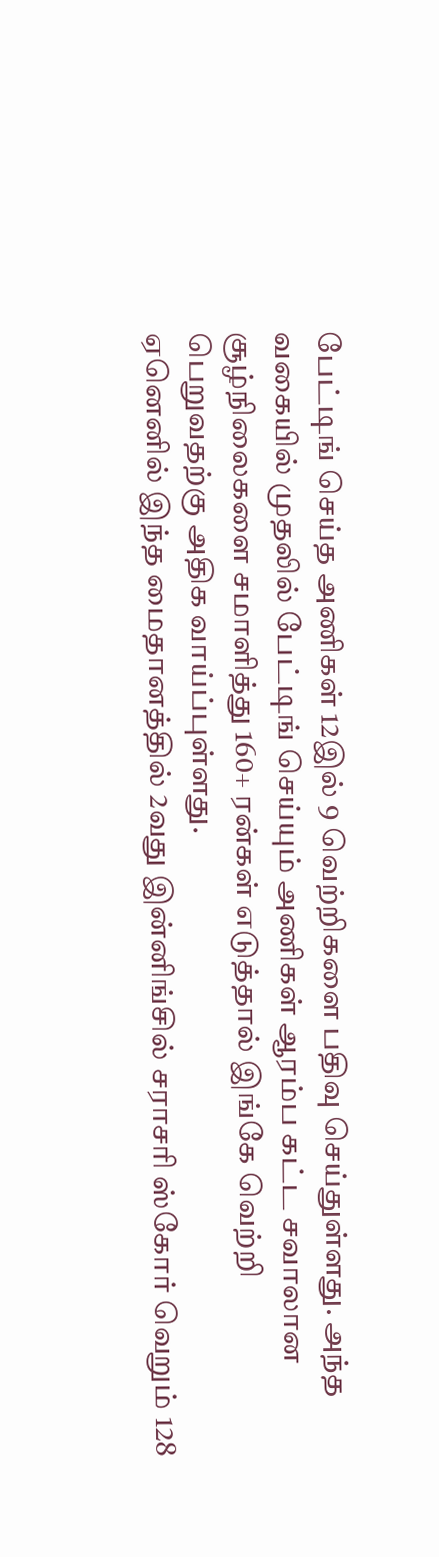பேட்டிங் செய்த அணிகள் 12இல் 9 வெற்றிகளை பதிவு செய்துள்ளது. அந்த வகையில் முதலில் பேட்டிங் செய்யும் அணிகள் ஆரம்ப கட்ட சவாலான சூழ்நிலைகளை சமாளித்து 160+ ரன்கள் எடுத்தால் இங்கே வெற்றி பெறுவதற்கு அதிக வாய்ப்புள்ளது.
ஏனெனில் இந்த மைதானத்தில் 2வது இன்னிங்சில் சராசரி ஸ்கோர் வெறும் 128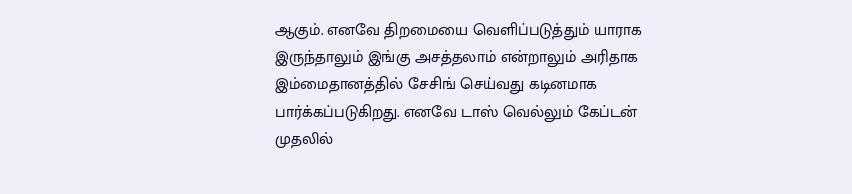ஆகும். எனவே திறமையை வெளிப்படுத்தும் யாராக இருந்தாலும் இங்கு அசத்தலாம் என்றாலும் அரிதாக இம்மைதானத்தில் சேசிங் செய்வது கடினமாக பார்க்கப்படுகிறது. எனவே டாஸ் வெல்லும் கேப்டன் முதலில்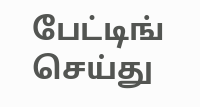பேட்டிங் செய்து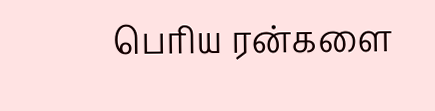பெரிய ரன்களை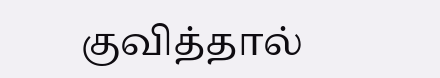குவித்தால்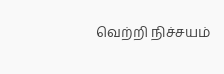வெற்றி நிச்சயம்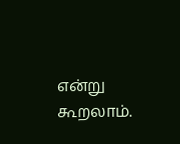என்று கூறலாம்.